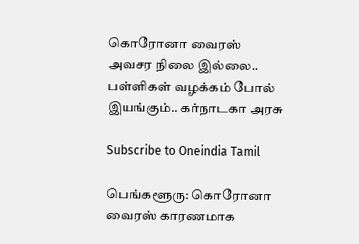கொரோனா வைரஸ் அவசர நிலை இல்லை.. பள்ளிகள் வழக்கம் போல் இயங்கும்.. கர்நாடகா அரசு

Subscribe to Oneindia Tamil

பெங்களூரு: கொரோனா வைரஸ் காரணமாக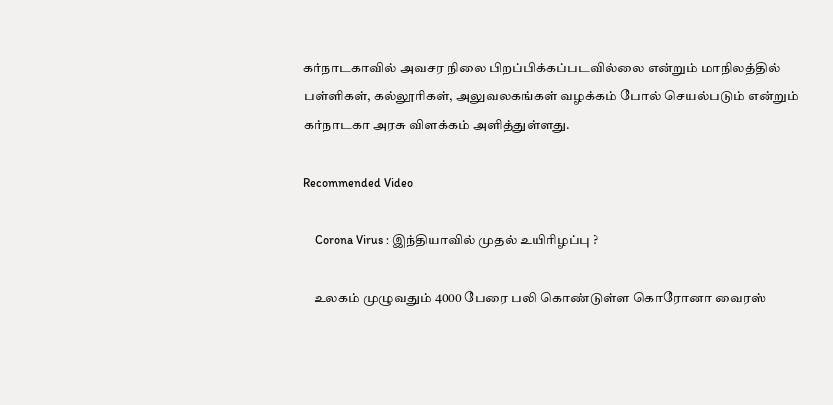கர்நாடகாவில் அவசர நிலை பிறப்பிக்கப்படவில்லை என்றும் மாநிலத்தில் பள்ளிகள், கல்லூரிகள், அலுவலகங்கள் வழக்கம் போல் செயல்படும் என்றும் கர்நாடகா அரசு விளக்கம் அளித்துள்ளது.

Recommended Video

    Corona Virus : இந்தியாவில் முதல் உயிரிழப்பு ?

    உலகம் முழுவதும் 4000 பேரை பலி கொண்டுள்ள கொரோனா வைரஸ்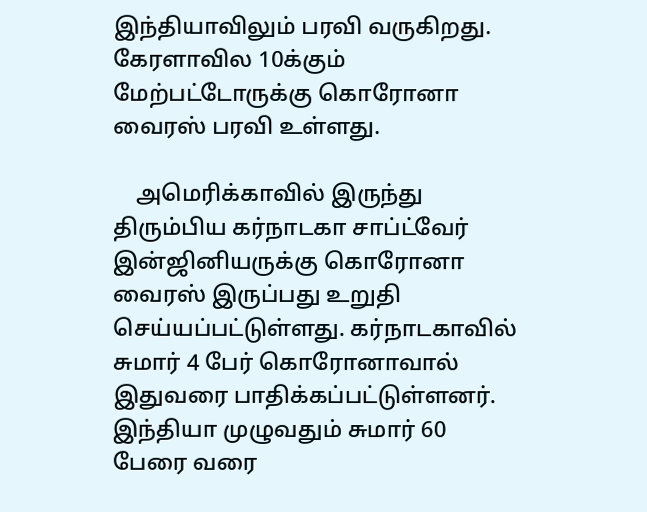இந்தியாவிலும் பரவி வருகிறது. கேரளாவில 10க்கும் மேற்பட்டோருக்கு கொரோனா வைரஸ் பரவி உள்ளது.

    அமெரிக்காவில் இருந்து திரும்பிய கர்நாடகா சாப்ட்வேர் இன்ஜினியருக்கு கொரோனா வைரஸ் இருப்பது உறுதி செய்யப்பட்டுள்ளது. கர்நாடகாவில் சுமார் 4 பேர் கொரோனாவால் இதுவரை பாதிக்கப்பட்டுள்ளனர். இந்தியா முழுவதும் சுமார் 60 பேரை வரை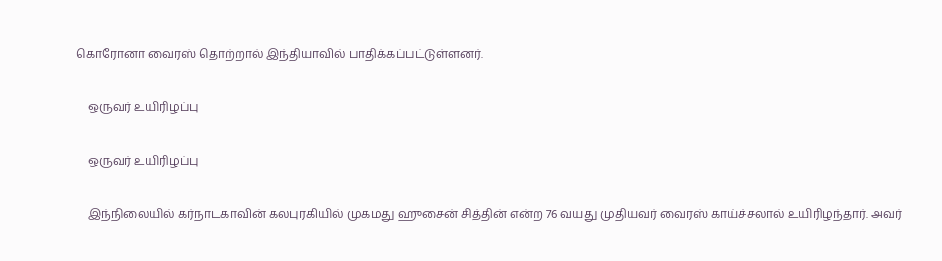கொரோனா வைரஸ் தொற்றால் இந்தியாவில் பாதிக்கப்பட்டுள்ளனர்.

    ஒருவர் உயிரிழப்பு

    ஒருவர் உயிரிழப்பு

    இந்நிலையில் கர்நாடகாவின் கலபுரகியில் முகமது ஹுசைன் சித்தின் என்ற 76 வயது முதியவர் வைரஸ் காய்ச்சலால் உயிரிழந்தார். அவர்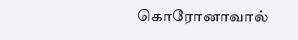கொரோனாவால்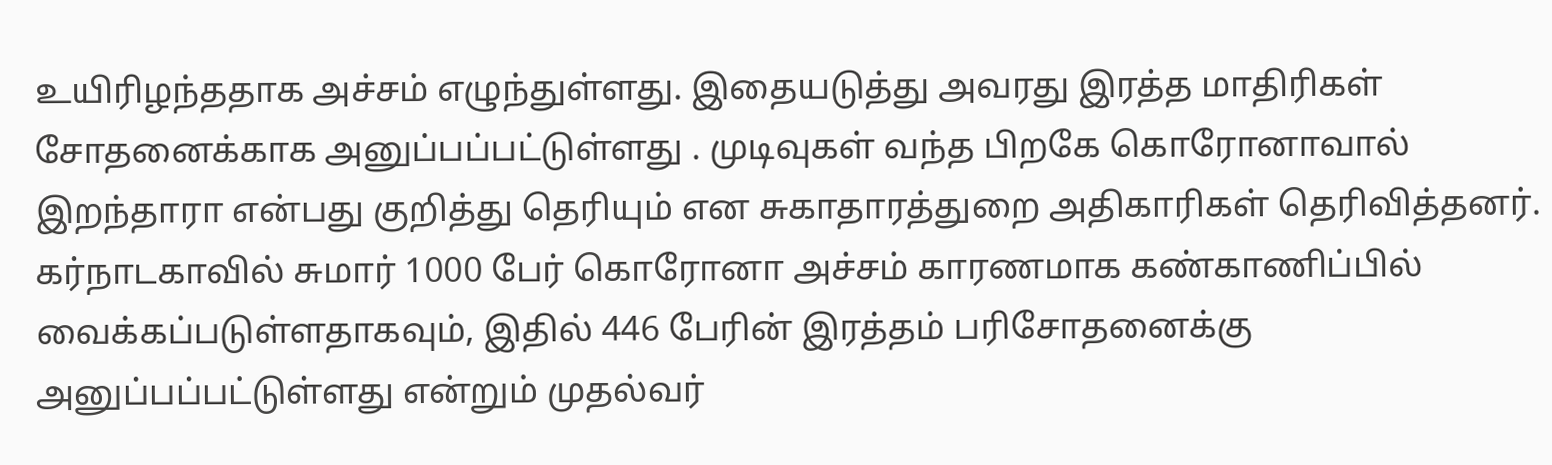உயிரிழந்ததாக அச்சம் எழுந்துள்ளது. இதையடுத்து அவரது இரத்த மாதிரிகள் சோதனைக்காக அனுப்பப்பட்டுள்ளது . முடிவுகள் வந்த பிறகே கொரோனாவால் இறந்தாரா என்பது குறித்து தெரியும் என சுகாதாரத்துறை அதிகாரிகள் தெரிவித்தனர். கர்நாடகாவில் சுமார் 1000 பேர் கொரோனா அச்சம் காரணமாக கண்காணிப்பில் வைக்கப்படுள்ளதாகவும், இதில் 446 பேரின் இரத்தம் பரிசோதனைக்கு அனுப்பப்பட்டுள்ளது என்றும் முதல்வர்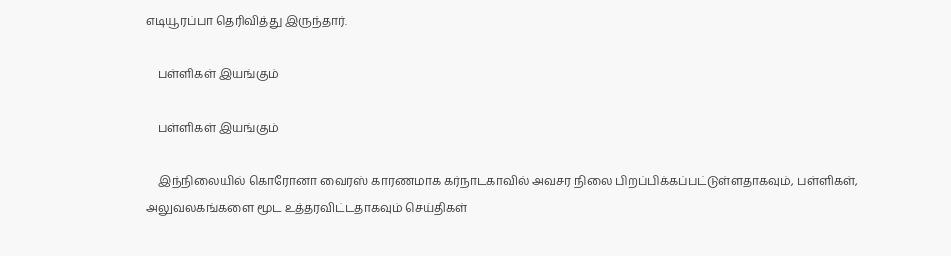எடியூரப்பா தெரிவித்து இருந்தார்.

    பள்ளிகள் இயங்கும்

    பள்ளிகள் இயங்கும்

    இந்நிலையில் கொரோனா வைரஸ் காரணமாக கர்நாடகாவில் அவசர நிலை பிறப்பிக்கப்பட்டுள்ளதாகவும், பள்ளிகள், அலுவலகங்களை மூட உத்தரவிட்டதாகவும் செய்திகள்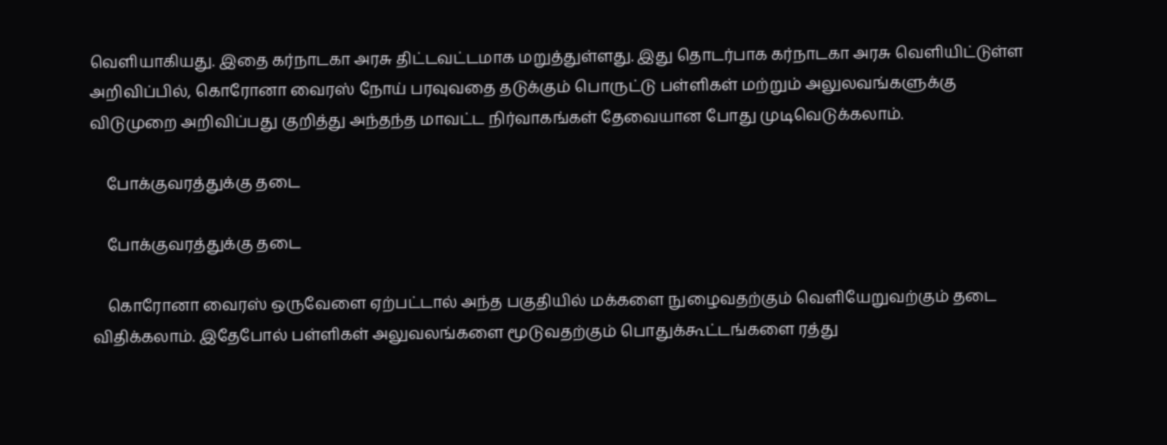வெளியாகியது. இதை கர்நாடகா அரசு திட்டவட்டமாக மறுத்துள்ளது. இது தொடர்பாக கர்நாடகா அரசு வெளியிட்டுள்ள அறிவிப்பில், கொரோனா வைரஸ் நோய் பரவுவதை தடுக்கும் பொருட்டு பள்ளிகள் மற்றும் அலுலவங்களுக்கு விடுமுறை அறிவிப்பது குறித்து அந்தந்த மாவட்ட நிர்வாகங்கள் தேவையான போது முடிவெடுக்கலாம்.

    போக்குவரத்துக்கு தடை

    போக்குவரத்துக்கு தடை

    கொரோனா வைரஸ் ஒருவேளை ஏற்பட்டால் அந்த பகுதியில் மக்களை நுழைவதற்கும் வெளியேறுவற்கும் தடை விதிக்கலாம். இதேபோல் பள்ளிகள் அலுவலங்களை மூடுவதற்கும் பொதுக்கூட்டங்களை ரத்து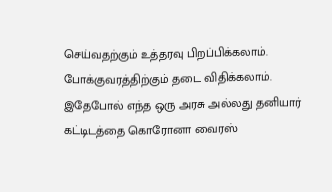செய்வதற்கும் உத்தரவு பிறப்பிக்கலாம். போக்குவரத்திற்கும் தடை விதிக்கலாம். இதேபோல் எந்த ஒரு அரசு அல்லது தனியார் கட்டிடத்தை கொரோனா வைரஸ்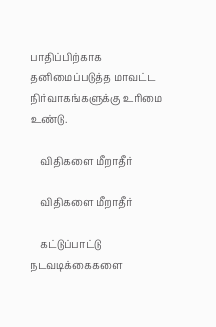பாதிப்பிற்காக தனிமைப்படுத்த மாவட்ட நிர்வாகங்களுக்கு உரிமை உண்டு.

    விதிகளை மீறாதீர்

    விதிகளை மீறாதீர்

    கட்டுப்பாட்டு நடவடிக்கைகளை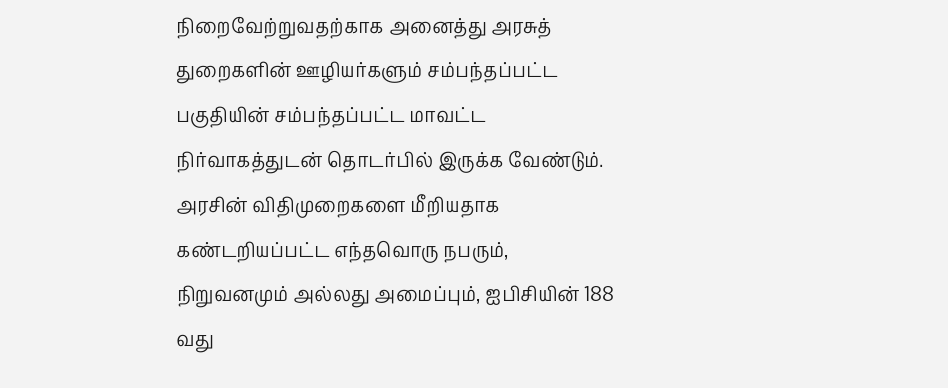நிறைவேற்றுவதற்காக அனைத்து அரசுத் துறைகளின் ஊழியர்களும் சம்பந்தப்பட்ட பகுதியின் சம்பந்தப்பட்ட மாவட்ட நிர்வாகத்துடன் தொடர்பில் இருக்க வேண்டும். அரசின் விதிமுறைகளை மீறியதாக கண்டறியப்பட்ட எந்தவொரு நபரும், நிறுவனமும் அல்லது அமைப்பும், ஐபிசியின் 188 வது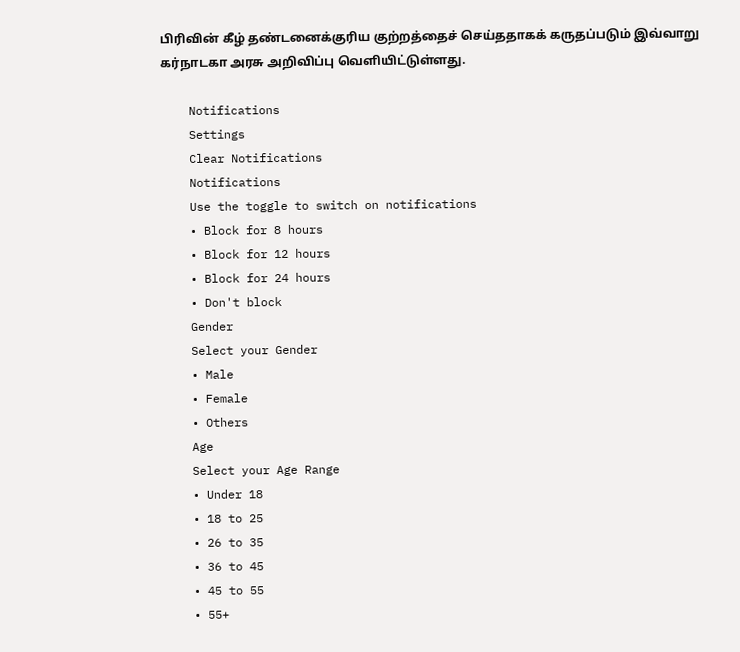பிரிவின் கீழ் தண்டனைக்குரிய குற்றத்தைச் செய்ததாகக் கருதப்படும் இவ்வாறு கர்நாடகா அரசு அறிவிப்பு வெளியிட்டுள்ளது.

    Notifications
    Settings
    Clear Notifications
    Notifications
    Use the toggle to switch on notifications
    • Block for 8 hours
    • Block for 12 hours
    • Block for 24 hours
    • Don't block
    Gender
    Select your Gender
    • Male
    • Female
    • Others
    Age
    Select your Age Range
    • Under 18
    • 18 to 25
    • 26 to 35
    • 36 to 45
    • 45 to 55
    • 55+